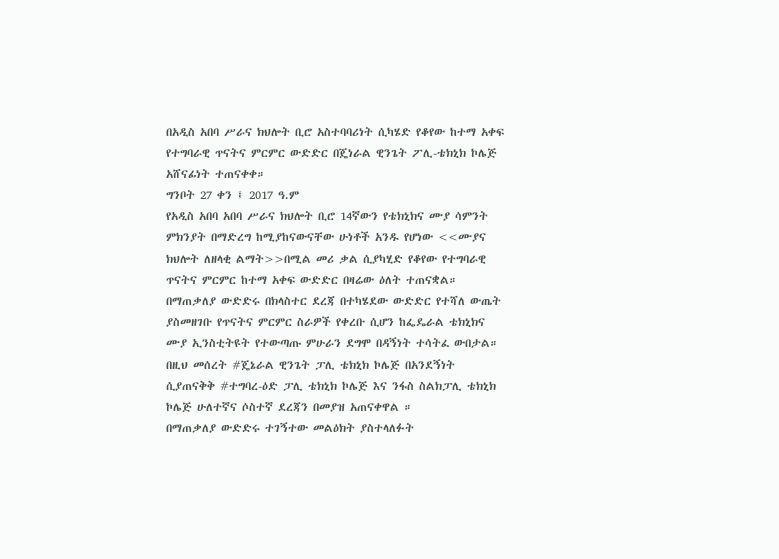በአዲስ አበባ ሥራና ክህሎት ቢሮ አስተባባሪነት ሲካሄድ የቆየው ከተማ አቀፍ የተግባራዊ ጥናትና ምርምር ውድድር በጄነራል ዊንጌት ፖሊ-ቴክኒክ ኮሌጅ አሸናፊነት ተጠናቀቀ።
ግንቦት 27 ቀን ፤ 2017 ዓ.ም
የአዲስ አበባ አበባ ሥራና ክህሎት ቢሮ 14ኛውን የቴክኒክና ሙያ ሳምንት ምክንያት በማድረግ ከሚያከናውናቸው ሁነቶች አንዱ የሆነው <<ሙያና ክህሎት ለዘላቂ ልማት>>በሚል መሪ ቃል ሲያካሂድ የቆየው የተግባራዊ ጥናትና ምርምር ከተማ አቀፍ ውድድር በዛሬው ዕለት ተጠናቋል።
በማጠቃለያ ውድድሩ በክላስተር ደረጃ በተካሄደው ውድድር የተሻለ ውጤት ያስመዘገቡ የጥናትና ምርምር ስራዎች የቀረቡ ሲሆን ከፌዴራል ቴክኒክና ሙያ ኢንስቲትዩት የተውጣጡ ምሁራን ደግሞ በዳኝነት ተሳትፈ ውበታል።
በዚህ መሰረት #ጄኔራል ዊንጌት ፓሊ ቴክኒክ ኮሌጅ በአንደኝነት ሲያጠናቅቅ #ተግባረ-ዕድ ፓሊ ቴክኒክ ኮሌጅ እና ንፋስ ስልክፓሊ ቴክኒክ ኮሌጅ ሁለተኛና ሶስተኛ ደረጃን በመያዝ አጠናቀዋል ።
በማጠቃለያ ውድድሩ ተገኝተው መልዕክት ያስተላለፉት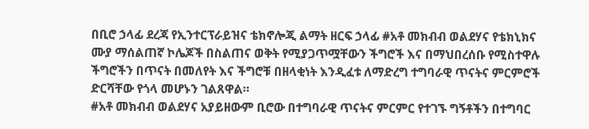በቢሮ ኃላፊ ደረጃ የኢንተርፕራይዝና ቴክኖሎጂ ልማት ዘርፍ ኃላፊ #አቶ መክብብ ወልደሃና የቴክኒክና ሙያ ማሰልጠኛ ኮሌጆች በስልጠና ወቅት የሚያጋጥሟቸውን ችግሮች እና በማህበረሰቡ የሚስተዋሉ ችግሮችን በጥናት በመለየት እና ችግሮቹ በዘላቂነት እንዲፈቱ ለማድረግ ተግባራዊ ጥናትና ምርምሮች ድርሻቸው የጎላ መሆኑን ገልጸዋል።
#አቶ መክብብ ወልደሃና አያይዘውም ቢሮው በተግባራዊ ጥናትና ምርምር የተገኙ ግኝቶችን በተግባር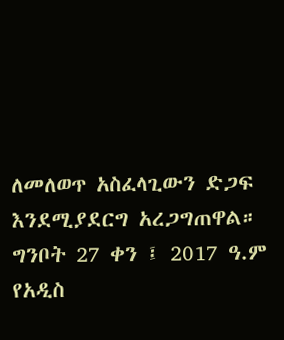ለመለወጥ አስፈላጊውን ድጋፍ እንደሚያደርግ አረጋግጠዋል።
ግንቦት 27 ቀን ፤ 2017 ዓ.ም
የአዲስ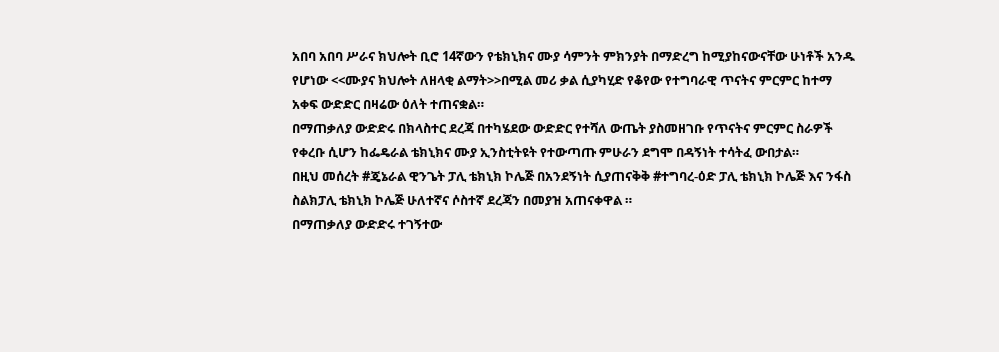አበባ አበባ ሥራና ክህሎት ቢሮ 14ኛውን የቴክኒክና ሙያ ሳምንት ምክንያት በማድረግ ከሚያከናውናቸው ሁነቶች አንዱ የሆነው <<ሙያና ክህሎት ለዘላቂ ልማት>>በሚል መሪ ቃል ሲያካሂድ የቆየው የተግባራዊ ጥናትና ምርምር ከተማ አቀፍ ውድድር በዛሬው ዕለት ተጠናቋል።
በማጠቃለያ ውድድሩ በክላስተር ደረጃ በተካሄደው ውድድር የተሻለ ውጤት ያስመዘገቡ የጥናትና ምርምር ስራዎች የቀረቡ ሲሆን ከፌዴራል ቴክኒክና ሙያ ኢንስቲትዩት የተውጣጡ ምሁራን ደግሞ በዳኝነት ተሳትፈ ውበታል።
በዚህ መሰረት #ጄኔራል ዊንጌት ፓሊ ቴክኒክ ኮሌጅ በአንደኝነት ሲያጠናቅቅ #ተግባረ-ዕድ ፓሊ ቴክኒክ ኮሌጅ እና ንፋስ ስልክፓሊ ቴክኒክ ኮሌጅ ሁለተኛና ሶስተኛ ደረጃን በመያዝ አጠናቀዋል ።
በማጠቃለያ ውድድሩ ተገኝተው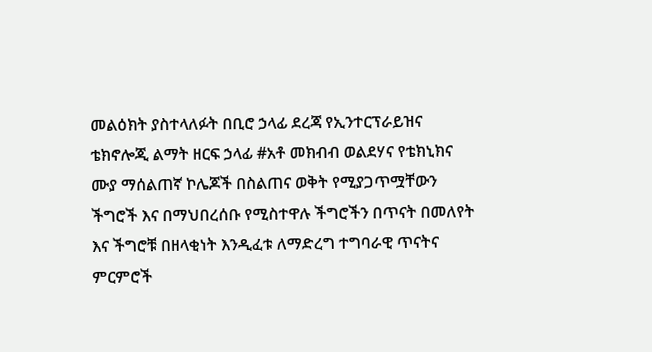መልዕክት ያስተላለፉት በቢሮ ኃላፊ ደረጃ የኢንተርፕራይዝና ቴክኖሎጂ ልማት ዘርፍ ኃላፊ #አቶ መክብብ ወልደሃና የቴክኒክና ሙያ ማሰልጠኛ ኮሌጆች በስልጠና ወቅት የሚያጋጥሟቸውን ችግሮች እና በማህበረሰቡ የሚስተዋሉ ችግሮችን በጥናት በመለየት እና ችግሮቹ በዘላቂነት እንዲፈቱ ለማድረግ ተግባራዊ ጥናትና ምርምሮች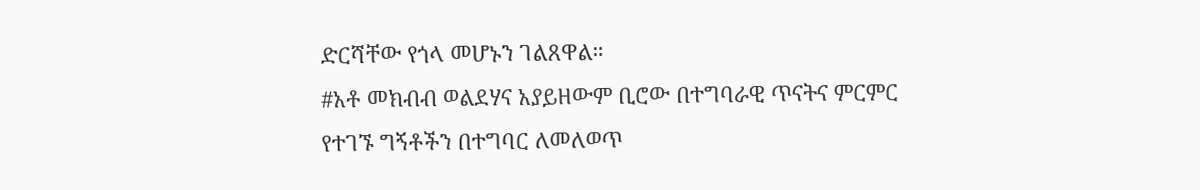ድርሻቸው የጎላ መሆኑን ገልጸዋል።
#አቶ መክብብ ወልደሃና አያይዘውም ቢሮው በተግባራዊ ጥናትና ምርምር የተገኙ ግኝቶችን በተግባር ለመለወጥ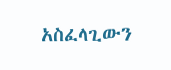አስፈላጊውን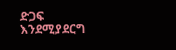ድጋፍ እንደሚያደርግ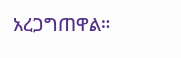አረጋግጠዋል።